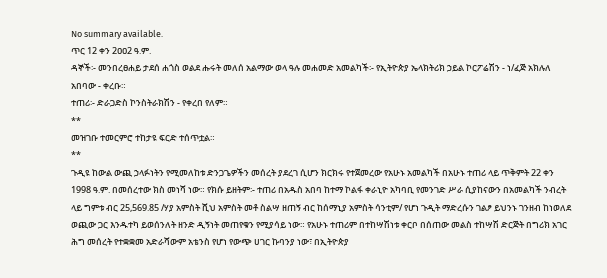No summary available.
ጥር 12 ቀን 2ዐዐ2 ዓ.ም.
ዳኞች፡- መንበረፀሐይ ታደሰ ሐጎስ ወልደ ሑሩት መለሰ አልማው ወላ ዓሉ መሐመድ አመልካች፡- የኢትዮጵያ ኤላክትሪክ ኃይል ኮርፖሬሽን - ነ/ፈጅ አክሉለ አበባው - ቀረቡ።
ተጠሪ፡- ድራጋድስ ኮንስትራክሽን - የቀረበ የለም።
**
መዝገቡ ተመርምሮ ተከታዩ ፍርድ ተሰጥቷል።
**
ጉዲዩ ከውል ውጪ ኃላፉነትን የሚመለከቱ ድንጋጌዎችን መሰረት ያደረገ ሲሆን ክርክሩ የተጀመረው የአሁኑ አመልካች በአሁኑ ተጠሪ ላይ ጥቅምት 22 ቀን 1998 ዓ.ም. በመሰረተው ክስ መነሻ ነው። የክሱ ይዘትም፡- ተጠሪ በአዱስ አበባ ከተማ ኮልፋ ቀራኒዮ አካባቢ የመንገድ ሥራ ሲያከናውን በአመልካች ንብረት ላይ ግምቱ ብር 25,569.85 /ሃያ አምስት ሺህ አምስት መቶ ስልሣ ዘጠኝ ብር ከሰማኒያ አምስት ሳንቲም/ የሆነ ጉዲት ማድረሱን ገልፆ ይህንኑ ገንዘብ ከነወለደ ወጪው ጋር እንዱተካ ይወሰንለት ዘንድ ዲኝነት መጠየቁን የሚያሳይ ነው። የአሁኑ ተጠሪም በተከሣሽነቱ ቀርቦ በሰጠው መልስ ተከሣሽ ድርጅት በግሪክ አገር ሕግ መሰረት የተቋቋመ አድራሻውም አቴንስ የሆነ የውጭ ሀገር ኩባንያ ነው፣ በኢትዮጵያ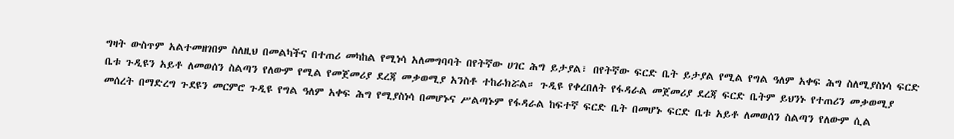ግዛት ውስጥም አልተመዘገበም ስለዚህ በመልካችና በተጠሪ መካከል የሚነሳ አለመግባባት በየትኛው ሀገር ሕግ ይታያል፣ በየትኛው ፍርድ ቤት ይታያል የሚል የግል ዓለም አቀፍ ሕግ ስለሚያስነሳ ፍርድ ቤቱ ጉዲዩን አይቶ ለመወሰን ስልጣን የለውም የሚል የመጀመሪያ ደረጃ መቃወሚያ አንስቶ ተከራክሯል። ጉዲዩ የቀረበለት የፋዳራል መጀመሪያ ደረጃ ፍርድ ቤትም ይህንኑ የተጠሪን መቃወሚያ መሰረት በማድረግ ጉደዩን መርምሮ ጉዲዩ የግል ዓለም አቀፍ ሕግ የሚያስነሳ በመሆኑና ሥልጣኑም የፋዳራል ከፍተኛ ፍርድ ቤት በመሆኑ ፍርድ ቤቱ አይቶ ለመወሰን ስልጣን የለውም ሲል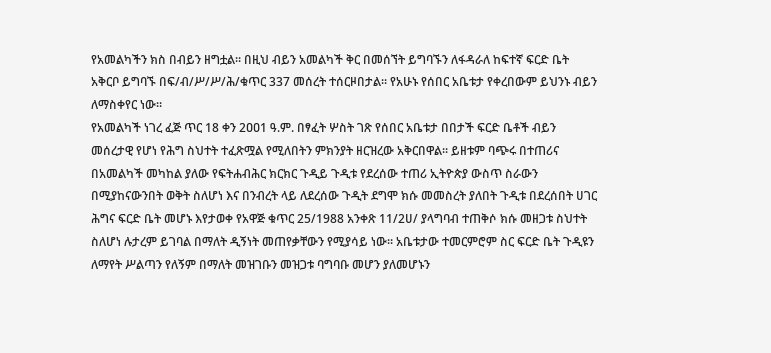የአመልካችን ክስ በብይን ዘግቷል። በዚህ ብይን አመልካች ቅር በመሰኘት ይግባኙን ለፋዳራለ ከፍተኛ ፍርድ ቤት አቅርቦ ይግባኙ በፍ/ብ/ሥ/ሥ/ሕ/ቁጥር 337 መሰረት ተሰርዞበታል። የአሁኑ የሰበር አቤቱታ የቀረበውም ይህንኑ ብይን ለማስቀየር ነው።
የአመልካች ነገረ ፈጅ ጥር 18 ቀን 2ዐዐ1 ዓ.ም. በፃፈት ሦስት ገጽ የሰበር አቤቱታ በበታች ፍርድ ቤቶች ብይን መሰረታዊ የሆነ የሕግ ስህተት ተፈጽሟል የሚለበትን ምክንያት ዘርዝረው አቅርበዋል። ይዘቱም ባጭሩ በተጠሪና በአመልካች መካከል ያለው የፍትሐብሕር ክርክር ጉዲይ ጉዲቱ የደረሰው ተጠሪ ኢትዮጵያ ውስጥ ስራውን በሚያከናውንበት ወቅት ስለሆነ እና በንብረት ላይ ለደረሰው ጉዲት ደግሞ ክሱ መመስረት ያለበት ጉዲቱ በደረሰበት ሀገር ሕግና ፍርድ ቤት መሆኑ እየታወቀ የአዋጅ ቁጥር 25/1988 አንቀጽ 11/2ሀ/ ያላግባብ ተጠቅሶ ክሱ መዘጋቱ ስህተት ስለሆነ ሉታረም ይገባል በማለት ዲኝነት መጠየቃቸውን የሚያሳይ ነው። አቤቱታው ተመርምሮም ስር ፍርድ ቤት ጉዲዩን ለማየት ሥልጣን የለኝም በማለት መዝገቡን መዝጋቱ ባግባቡ መሆን ያለመሆኑን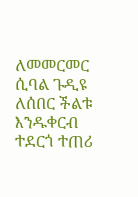ለመመርመር ሲባል ጉዲዩ ለሰበር ችልቱ እንዱቀርብ ተደርጎ ተጠሪ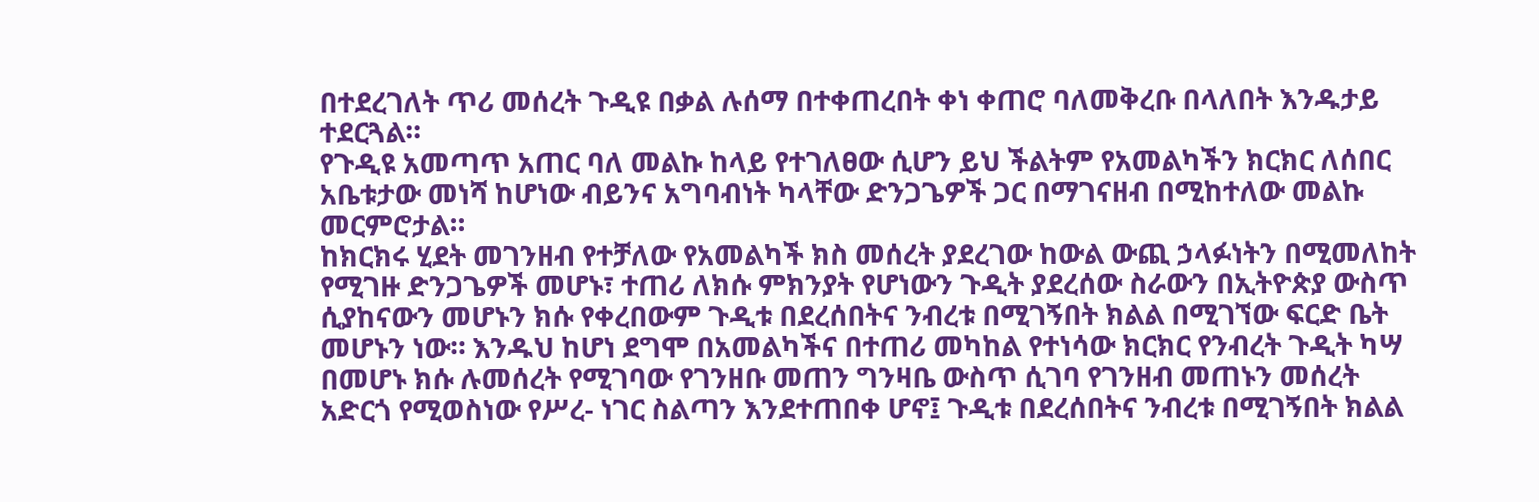በተደረገለት ጥሪ መሰረት ጉዲዩ በቃል ሉሰማ በተቀጠረበት ቀነ ቀጠሮ ባለመቅረቡ በላለበት እንዱታይ ተደርጓል።
የጉዲዩ አመጣጥ አጠር ባለ መልኩ ከላይ የተገለፀው ሲሆን ይህ ችልትም የአመልካችን ክርክር ለሰበር አቤቱታው መነሻ ከሆነው ብይንና አግባብነት ካላቸው ድንጋጌዎች ጋር በማገናዘብ በሚከተለው መልኩ መርምሮታል።
ከክርክሩ ሂደት መገንዘብ የተቻለው የአመልካች ክስ መሰረት ያደረገው ከውል ውጪ ኃላፉነትን በሚመለከት የሚገዙ ድንጋጌዎች መሆኑ፣ ተጠሪ ለክሱ ምክንያት የሆነውን ጉዲት ያደረሰው ስራውን በኢትዮጵያ ውስጥ ሲያከናውን መሆኑን ክሱ የቀረበውም ጉዲቱ በደረሰበትና ንብረቱ በሚገኝበት ክልል በሚገኘው ፍርድ ቤት መሆኑን ነው። እንዱህ ከሆነ ደግሞ በአመልካችና በተጠሪ መካከል የተነሳው ክርክር የንብረት ጉዲት ካሣ በመሆኑ ክሱ ሉመሰረት የሚገባው የገንዘቡ መጠን ግንዛቤ ውስጥ ሲገባ የገንዘብ መጠኑን መሰረት አድርጎ የሚወስነው የሥረ- ነገር ስልጣን እንደተጠበቀ ሆኖ፤ ጉዲቱ በደረሰበትና ንብረቱ በሚገኝበት ክልል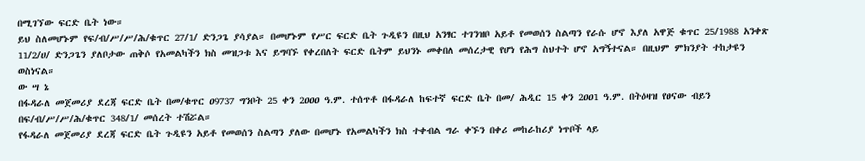በሚገኘው ፍርድ ቤት ነው።
ይህ ስለመሆኑም የፍ/ብ/ሥ/ሥ/ሕ/ቁጥር 27/1/ ድንጋጌ ያሳያል። በመሆኑም የሥር ፍርድ ቤት ጉዲዩን በዚህ አንፃር ተገንዝቦ አይቶ የመወሰን ስልጣን የራሱ ሆኖ እያለ አዋጅ ቁጥር 25/1988 አንቀጽ 11/2/ሀ/ ድንጋጌን ያለቦታው ጠቅሶ የአመልካችን ክስ መዝጋቱ እና ይግባኙ የቀረበለት ፍርድ ቤትም ይህንኑ መቀበለ መሰረታዊ የሆነ የሕግ ስህተት ሆኖ አግኝተናል። በዚህም ምክንያት ተከታዩን ወስነናል።
ው ሣ ኔ
በፋዳራለ መጀመሪያ ደረጃ ፍርድ ቤት በመ/ቁጥር ዐ9737 ግንቦት 25 ቀን 2ዐዐዐ ዓ.ም. ተሰጥቶ በፋዳራለ ከፍተኛ ፍርድ ቤት በመ/ ሕዲር 15 ቀን 2ዐዐ1 ዓ.ም. በትዕዛዝ የፀናው ብይን በፍ/ብ/ሥ/ሥ/ሕ/ቁጥር 348/1/ መሰረት ተሽሯል።
የፋዳራለ መጀመሪያ ደረጃ ፍርድ ቤት ጉዲዩን አይቶ የመወሰን ስልጣን ያለው በመሆኑ የአመልካችን ክስ ተቀብል ግራ ቀኙን በቀሪ መከራከሪያ ነጥቦች ላይ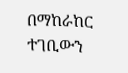በማከራከር ተገቢውን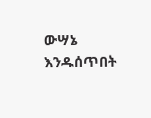ውሣኔ እንዱሰጥበት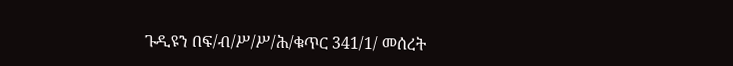ጉዲዩን በፍ/ብ/ሥ/ሥ/ሕ/ቁጥር 341/1/ መሰረት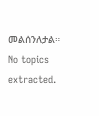መልሰንለታል።
No topics extracted.